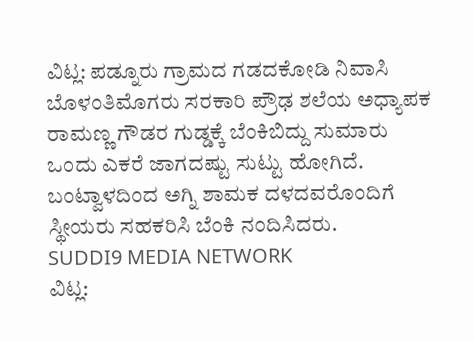ವಿಟ್ಲ: ಪಡ್ನೂರು ಗ್ರಾಮದ ಗಡದಕೋಡಿ ನಿವಾಸಿ ಬೊಳಂತಿಮೊಗರು ಸರಕಾರಿ ಪ್ರೌಢ ಶಲೆಯ ಅಧ್ಯಾಪಕ ರಾಮಣ್ಣ ಗೌಡರ ಗುಡ್ಡಕ್ಕೆ ಬೆಂಕಿಬಿದ್ದು ಸುಮಾರು ಒಂದು ಎಕರೆ ಜಾಗದಷ್ಟು ಸುಟ್ಟು ಹೋಗಿದೆ. ಬಂಟ್ವಾಳದಿಂದ ಅಗ್ನಿ ಶಾಮಕ ದಳದವರೊಂದಿಗೆ ಸ್ಥೀಯರು ಸಹಕರಿಸಿ ಬೆಂಕಿ ನಂದಿಸಿದರು.
SUDDI9 MEDIA NETWORK
ವಿಟ್ಲ: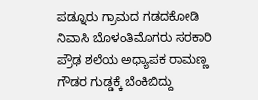ಪಡ್ನೂರು ಗ್ರಾಮದ ಗಡದಕೋಡಿ ನಿವಾಸಿ ಬೊಳಂತಿಮೊಗರು ಸರಕಾರಿ ಪ್ರೌಢ ಶಲೆಯ ಅಧ್ಯಾಪಕ ರಾಮಣ್ಣ ಗೌಡರ ಗುಡ್ಡಕ್ಕೆ ಬೆಂಕಿಬಿದ್ದು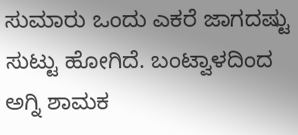ಸುಮಾರು ಒಂದು ಎಕರೆ ಜಾಗದಷ್ಟು ಸುಟ್ಟು ಹೋಗಿದೆ. ಬಂಟ್ವಾಳದಿಂದ ಅಗ್ನಿ ಶಾಮಕ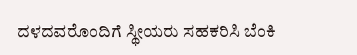ದಳದವರೊಂದಿಗೆ ಸ್ಥೀಯರು ಸಹಕರಿಸಿ ಬೆಂಕಿ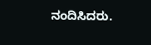ನಂದಿಸಿದರು.